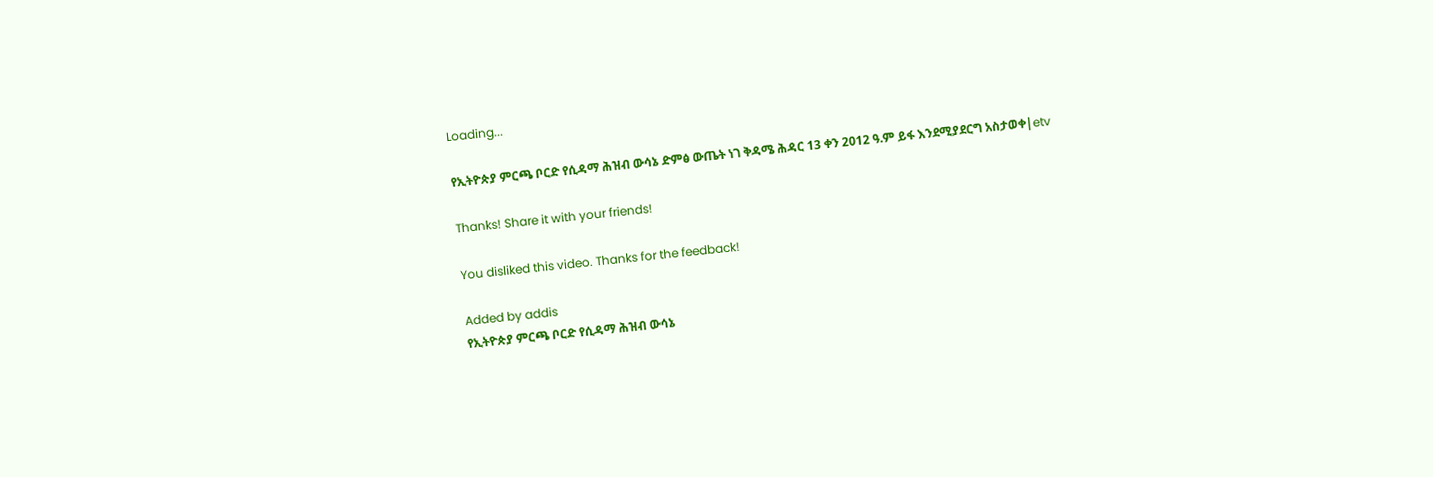Loading...

የኢትዮጵያ ምርጫ ቦርድ የሲዳማ ሕዝብ ውሳኔ ድምፅ ውጤት ነገ ቅዳሜ ሕዳር 13 ቀን 2012 ዓ.ም ይፋ እንደሚያደርግ አስታወቀ|etv

Thanks! Share it with your friends!

You disliked this video. Thanks for the feedback!

Added by addis
የኢትዮጵያ ምርጫ ቦርድ የሲዳማ ሕዝብ ውሳኔ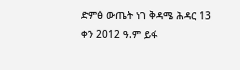ድምፅ ውጤት ነገ ቅዳሜ ሕዳር 13 ቀን 2012 ዓ.ም ይፋ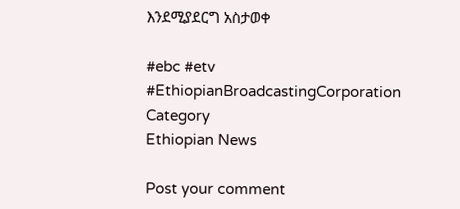እንደሚያደርግ አስታወቀ

#ebc #etv
#EthiopianBroadcastingCorporation
Category
Ethiopian News

Post your comment